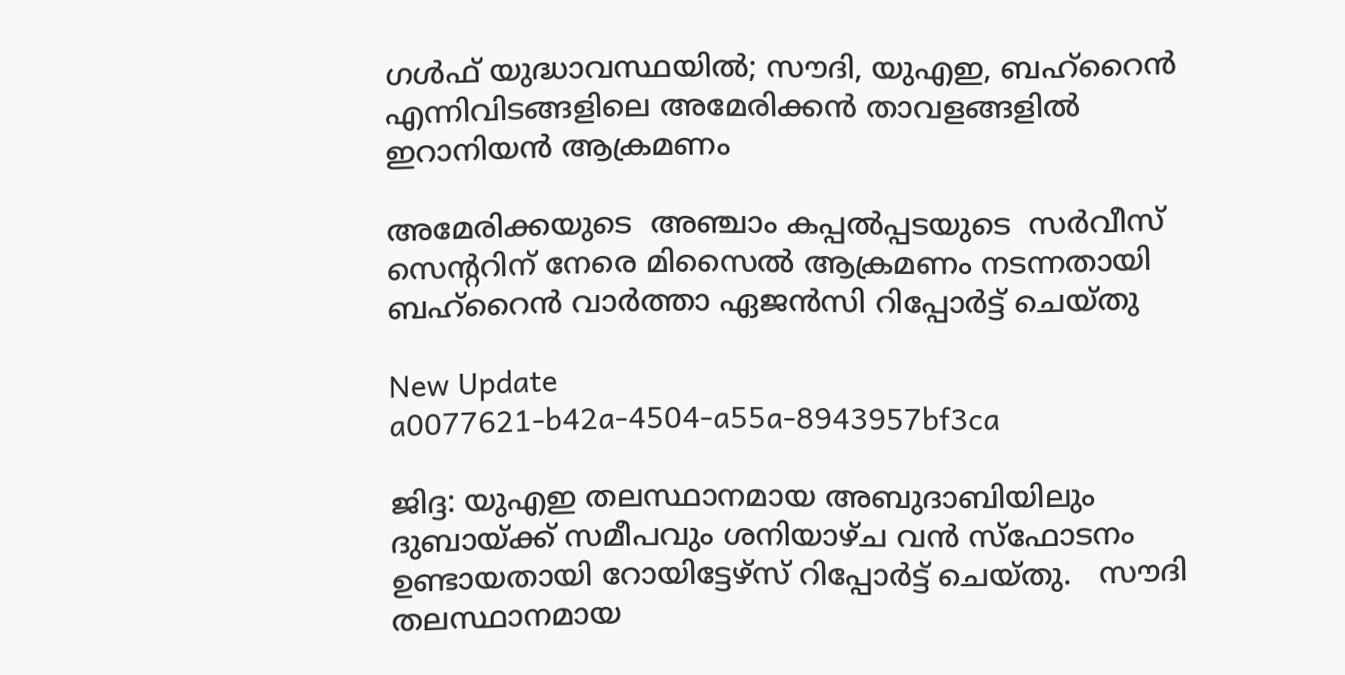ഗള്‍ഫ് യുദ്ധാവസ്ഥയില്‍; സൗദി, യുഎഇ, ബഹ്റൈന്‍  എന്നിവിടങ്ങളിലെ അമേരിക്കന്‍ താവളങ്ങളില്‍ ഇറാനിയന്‍ ആക്രമണം

അമേരിക്കയുടെ  അഞ്ചാം കപ്പല്‍പ്പടയുടെ  സര്‍വീസ് സെന്ററിന് നേരെ മിസൈല്‍ ആക്രമണം നടന്നതായി ബഹ്റൈന്‍ വാര്‍ത്താ ഏജന്‍സി റിപ്പോര്‍ട്ട് ചെയ്തു

New Update
a0077621-b42a-4504-a55a-8943957bf3ca

ജിദ്ദ: യുഎഇ തലസ്ഥാനമായ അബുദാബിയിലും ദുബായ്ക്ക് സമീപവും ശനിയാഴ്ച വന്‍ സ്‌ഫോടനം ഉണ്ടായതായി റോയിട്ടേഴ്സ് റിപ്പോര്‍ട്ട് ചെയ്തു.   സൗദി തലസ്ഥാനമായ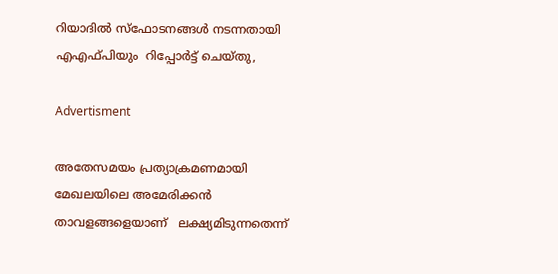റിയാദില്‍ സ്‌ഫോടനങ്ങള്‍ നടന്നതായി എഎഫ്പിയും  റിപ്പോര്‍ട്ട് ചെയ്തു,

Advertisment

അതേസമയം പ്രത്യാക്രമണമായി  മേഖലയിലെ അമേരിക്കന്‍  താവളങ്ങളെയാണ്   ലക്ഷ്യമിടുന്നതെന്ന്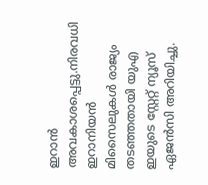ഇറാന്‍ അവകാശപ്പെട്ടു.നിരവധി ഇറാനിയന്‍ മിസൈലുകള്‍ രാജ്യം തടഞ്ഞതായി യുഎ ഇയുടെ സ്റ്റേറ്റ് ന്യൂസ് ഏജന്‍സി അറിയിച്ചു.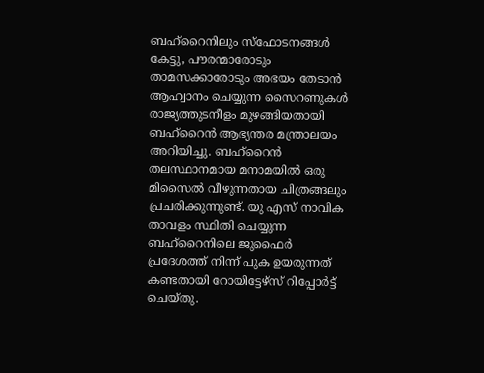ബഹ്റൈനിലും സ്ഫോടനങ്ങള്‍ കേട്ടു, പൗരന്മാരോടും താമസക്കാരോടും അഭയം തേടാന്‍ ആഹ്വാനം ചെയ്യുന്ന സൈറണുകള്‍ രാജ്യത്തുടനീളം മുഴങ്ങിയതായി ബഹ്റൈന്‍ ആഭ്യന്തര മന്ത്രാലയം അറിയിച്ചു. ബഹ്റൈന്‍ തലസ്ഥാനമായ മനാമയില്‍ ഒരു മിസൈല്‍ വീഴുന്നതായ ചിത്രങ്ങലും  പ്രചരിക്കുന്നുണ്ട്. യു എസ് നാവിക താവളം സ്ഥിതി ചെയ്യുന്ന ബഹ്റൈനിലെ ജുഫൈര്‍ പ്രദേശത്ത് നിന്ന് പുക ഉയരുന്നത് കണ്ടതായി റോയിട്ടേഴ്സ് റിപ്പോര്‍ട്ട് ചെയ്തു.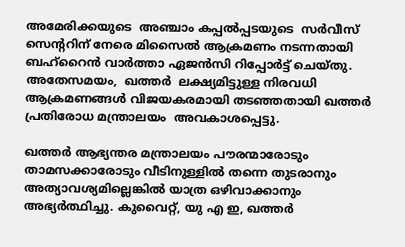അമേരിക്കയുടെ  അഞ്ചാം കപ്പല്‍പ്പടയുടെ  സര്‍വീസ് സെന്ററിന് നേരെ മിസൈല്‍ ആക്രമണം നടന്നതായി ബഹ്റൈന്‍ വാര്‍ത്താ ഏജന്‍സി റിപ്പോര്‍ട്ട് ചെയ്തു. അതേസമയം,  ഖത്തര്‍  ലക്ഷ്യമിട്ടുള്ള നിരവധി  ആക്രമണങ്ങള്‍ വിജയകരമായി തടഞ്ഞതായി ഖത്തര്‍ പ്രതിരോധ മന്ത്രാലയം  അവകാശപ്പെട്ടു.

ഖത്തര്‍ ആഭ്യന്തര മന്ത്രാലയം പൗരന്മാരോടും താമസക്കാരോടും വീടിനുള്ളില്‍ തന്നെ തുടരാനും അത്യാവശ്യമില്ലെങ്കില്‍ യാത്ര ഒഴിവാക്കാനും അഭ്യര്‍ത്ഥിച്ചു. കുവൈറ്റ്, യു എ ഇ, ഖത്തര്‍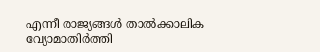എന്നീ രാജ്യങ്ങള്‍ താല്‍ക്കാലിക വ്യോമാതിര്‍ത്തി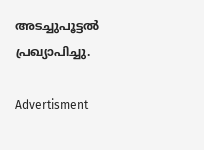അടച്ചുപൂട്ടല്‍ പ്രഖ്യാപിച്ചു.

Advertisment